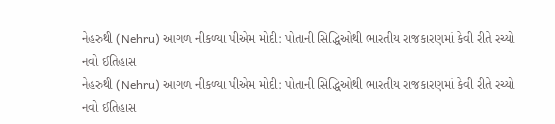નેહરુથી (Nehru) આગળ નીકળ્યા પીએમ મોદી: પોતાની સિદ્ધિઓથી ભારતીય રાજકારણમાં કેવી રીતે રચ્યો નવો ઈતિહાસ
નેહરુથી (Nehru) આગળ નીકળ્યા પીએમ મોદી: પોતાની સિદ્ધિઓથી ભારતીય રાજકારણમાં કેવી રીતે રચ્યો નવો ઈતિહાસ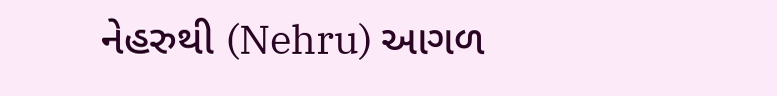નેહરુથી (Nehru) આગળ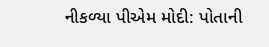નીકળ્યા પીએમ મોદી: પોતાની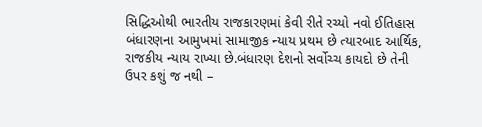સિદ્ધિઓથી ભારતીય રાજકારણમાં કેવી રીતે રચ્યો નવો ઈતિહાસ
બંધારણના આમુખમાં સામાજીક ન્યાય પ્રથમ છે ત્યારબાદ આર્થિક, રાજકીય ન્યાય રાખ્યા છે.બંધારણ દેશનો સર્વોચ્ચ કાયદો છે તેની ઉપર કશું જ નથી –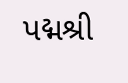પદ્મશ્રી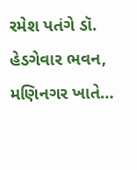રમેશ પતંગે ડૉ. હેડગેવાર ભવન, મણિનગર ખાતે…